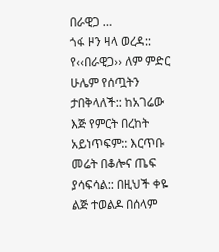በራዊጋ …
ጎፋ ዞን ዛላ ወረዳ:: የ‹‹በራዊጋ›› ለም ምድር ሁሌም የሰጧትን ታበቅላለች:: ከአገሬው እጅ የምርት በረከት አይነጥፍም:: እርጥቡ መሬት በቆሎና ጤፍ ያሳፍሳል:: በዚህች ቀዬ ልጅ ተወልዶ በሰላም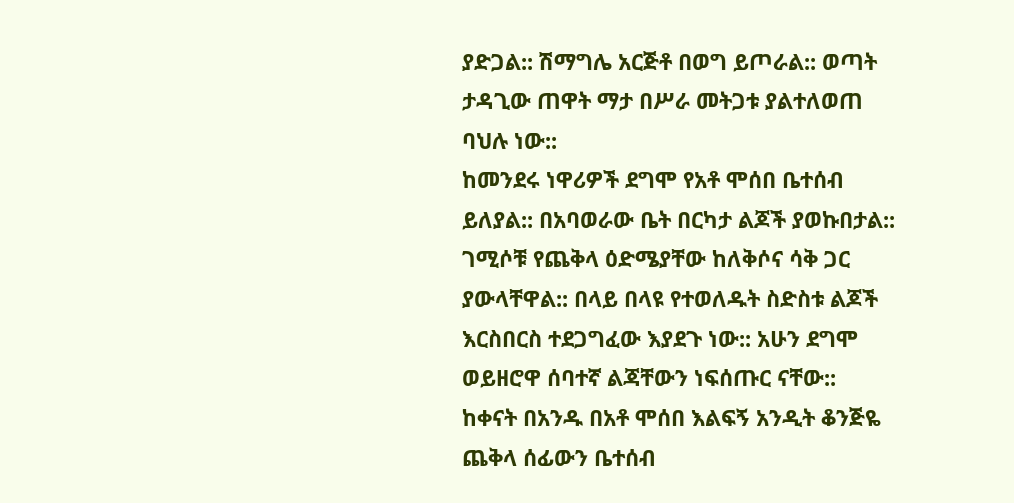ያድጋል:: ሽማግሌ አርጅቶ በወግ ይጦራል:: ወጣት ታዳጊው ጠዋት ማታ በሥራ መትጋቱ ያልተለወጠ ባህሉ ነው::
ከመንደሩ ነዋሪዎች ደግሞ የአቶ ሞሰበ ቤተሰብ ይለያል:: በአባወራው ቤት በርካታ ልጆች ያወኩበታል:: ገሚሶቹ የጨቅላ ዕድሜያቸው ከለቅሶና ሳቅ ጋር ያውላቸዋል:: በላይ በላዩ የተወለዱት ስድስቱ ልጆች እርስበርስ ተደጋግፈው እያደጉ ነው:: አሁን ደግሞ ወይዘሮዋ ሰባተኛ ልጃቸውን ነፍሰጡር ናቸው::
ከቀናት በአንዱ በአቶ ሞሰበ እልፍኝ አንዲት ቆንጅዬ ጨቅላ ሰፊውን ቤተሰብ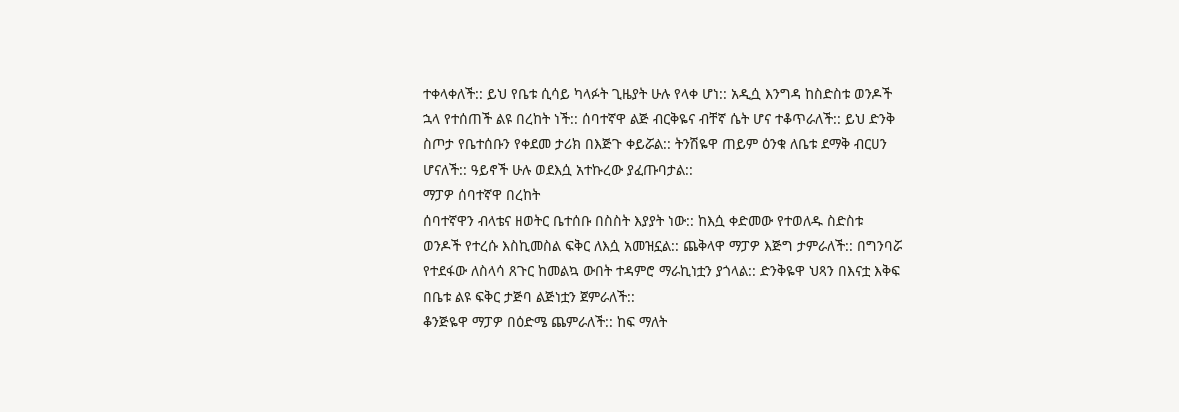ተቀላቀለች:: ይህ የቤቱ ሲሳይ ካላፉት ጊዜያት ሁሉ የላቀ ሆነ:: አዲሷ እንግዳ ከስድስቱ ወንዶች ኋላ የተሰጠች ልዩ በረከት ነች:: ሰባተኛዋ ልጅ ብርቅዬና ብቸኛ ሴት ሆና ተቆጥራለች:: ይህ ድንቅ ስጦታ የቤተሰቡን የቀደመ ታሪክ በእጅጉ ቀይሯል:: ትንሽዬዋ ጠይም ዕንቁ ለቤቱ ደማቅ ብርሀን ሆናለች:: ዓይኖች ሁሉ ወደእሷ አተኩረው ያፈጡባታል::
ማፓዎ ሰባተኛዋ በረከት
ሰባተኛዋን ብላቴና ዘወትር ቤተሰቡ በስስት እያያት ነው:: ከእሷ ቀድመው የተወለዱ ስድስቱ ወንዶች የተረሱ እስኪመስል ፍቅር ለእሷ አመዝኗል:: ጨቅላዋ ማፓዎ እጅግ ታምራለች:: በግንባሯ የተደፋው ለስላሳ ጸጉር ከመልኳ ውበት ተዳምሮ ማራኪነቷን ያጎላል:: ድንቅዬዋ ህጻን በእናቷ እቅፍ በቤቱ ልዩ ፍቅር ታጅባ ልጅነቷን ጀምራለች::
ቆንጅዬዋ ማፓዎ በዕድሜ ጨምራለች:: ከፍ ማለት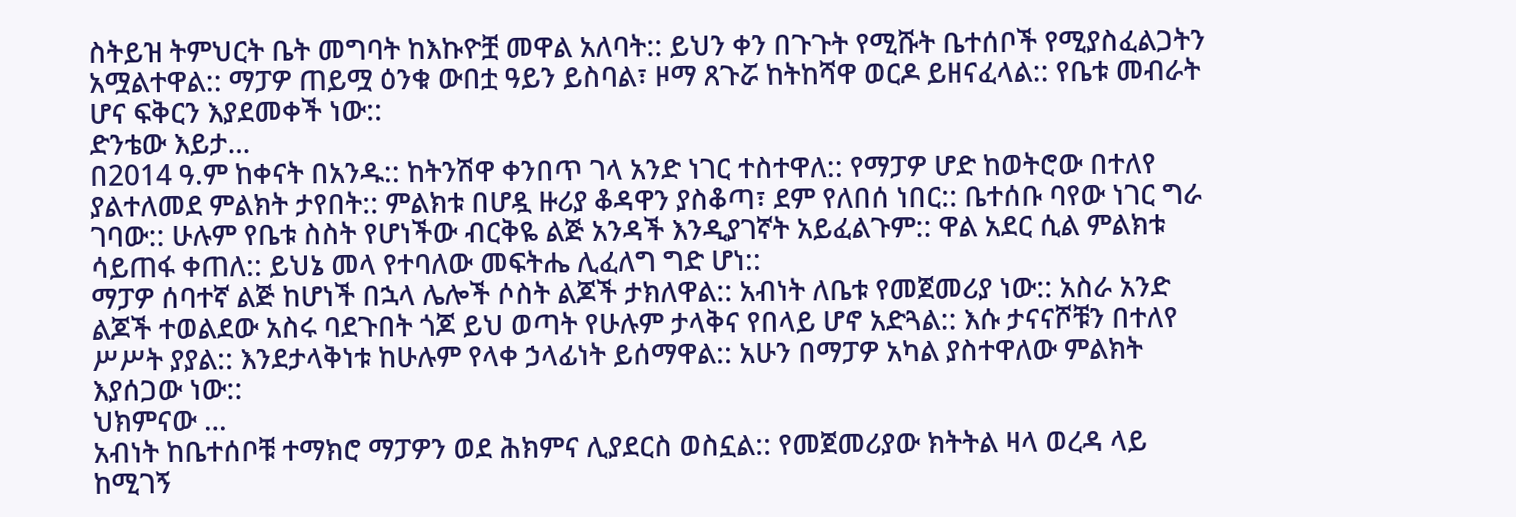ስትይዝ ትምህርት ቤት መግባት ከእኩዮቿ መዋል አለባት:: ይህን ቀን በጉጉት የሚሹት ቤተሰቦች የሚያስፈልጋትን አሟልተዋል:: ማፓዎ ጠይሟ ዕንቁ ውበቷ ዓይን ይስባል፣ ዞማ ጸጉሯ ከትከሻዋ ወርዶ ይዘናፈላል:: የቤቱ መብራት ሆና ፍቅርን እያደመቀች ነው::
ድንቴው እይታ…
በ2014 ዓ.ም ከቀናት በአንዱ:: ከትንሽዋ ቀንበጥ ገላ አንድ ነገር ተስተዋለ:: የማፓዎ ሆድ ከወትሮው በተለየ ያልተለመደ ምልክት ታየበት:: ምልክቱ በሆዷ ዙሪያ ቆዳዋን ያስቆጣ፣ ደም የለበሰ ነበር:: ቤተሰቡ ባየው ነገር ግራ ገባው:: ሁሉም የቤቱ ስስት የሆነችው ብርቅዬ ልጅ አንዳች እንዲያገኛት አይፈልጉም:: ዋል አደር ሲል ምልክቱ ሳይጠፋ ቀጠለ:: ይህኔ መላ የተባለው መፍትሔ ሊፈለግ ግድ ሆነ::
ማፓዎ ሰባተኛ ልጅ ከሆነች በኋላ ሌሎች ሶስት ልጆች ታክለዋል:: አብነት ለቤቱ የመጀመሪያ ነው:: አስራ አንድ ልጆች ተወልደው አስሩ ባደጉበት ጎጆ ይህ ወጣት የሁሉም ታላቅና የበላይ ሆኖ አድጓል:: እሱ ታናናሾቹን በተለየ ሥሥት ያያል:: እንደታላቅነቱ ከሁሉም የላቀ ኃላፊነት ይሰማዋል:: አሁን በማፓዎ አካል ያስተዋለው ምልክት እያሰጋው ነው::
ህክምናው …
አብነት ከቤተሰቦቹ ተማክሮ ማፓዎን ወደ ሕክምና ሊያደርስ ወስኗል:: የመጀመሪያው ክትትል ዛላ ወረዳ ላይ ከሚገኝ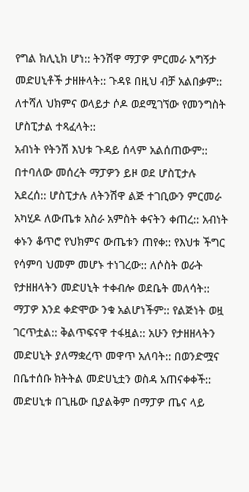የግል ክሊኒክ ሆነ:: ትንሽዋ ማፓዎ ምርመራ አግኝታ መድሀኒቶች ታዘዙላት:: ጉዳዩ በዚህ ብቻ አልበቃም:: ለተሻለ ህክምና ወላይታ ሶዶ ወደሚገኘው የመንግስት ሆስፒታል ተጻፈላት::
አብነት የትንሽ እህቱ ጉዳይ ሰላም አልሰጠውም:: በተባለው መሰረት ማፓዎን ይዞ ወደ ሆስፒታሉ አደረሰ:: ሆስፒታሉ ለትንሽዋ ልጅ ተገቢውን ምርመራ አካሂዶ ለውጤቱ አስራ አምስት ቀናትን ቀጠረ:: አብነት ቀኑን ቆጥሮ የህክምና ውጤቱን ጠየቀ:: የእህቱ ችግር የሳምባ ህመም መሆኑ ተነገረው:: ለሶስት ወራት የታዘዘላትን መድሀኒት ተቀብሎ ወደቤት መለሳት::
ማፓዎ እንደ ቀድሞው ንቁ አልሆነችም:: የልጅነት ወዟ ገርጥቷል:: ቅልጥፍናዋ ተፋዟል:: አሁን የታዘዘላትን መድሀኒት ያለማቋረጥ መዋጥ አለባት:: በወንድሟና በቤተሰቡ ክትትል መድሀኒቷን ወስዳ አጠናቀቀች:: መድሀኒቱ በጊዜው ቢያልቅም በማፓዎ ጤና ላይ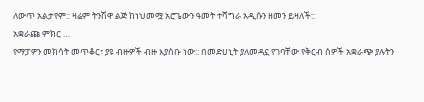ለውጥ አልታየም:: ዛሬም ትንሽዋ ልጅ ከነህመሟ አሮጌውን ዓመት ተሻግራ አዲሱን ዘመን ይዛለች::
አቋራጩ ምክር …
የማፓዎን መክሳት መጥቆር፣ ያዩ ብዙዎች ብዙ እያሰቡ ነው:: በመድሀኒት ያለመዳኗ የገባቸው የቅርብ ሰዎች አቋራጭ ያሉትን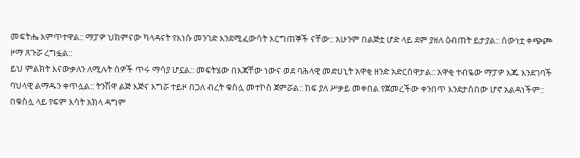መፍትሔ አምጥተዋል:: ማፓዎ ህክምናው ካላዳናት የእነሱ መንገድ እንደሚፈውሳት እርግጠኞች ናቸው:: አሁንም በልጅቷ ሆድ ላይ ደም ያዘለ ዕብጠት ይታያል:: ሰውነቷ ቀጭጮ ዞማ ጸጉሯ ረግፏል::
ይህ ምልክት እናውቃለን ለሚሉት ሰዎች ጥሩ ማሳያ ሆኗል:: መፍትሄው በእጃቸው ነውና ወደ ባሕላዊ መድሀኒት አዋቂ ዘንድ አድርሰዋታል:: አዋቂ ተብዬው ማፓዎ እጁ እንደገባች ባህላዊ ልማዱን ቀጥሏል:: ትንሽዋ ልጅ እጅና እግሯ ተይዞ በጋለ ብረት ቁስሏ መተኮስ ጀምሯል:: ከፍ ያለ ሥቃይ መቀበል የጀመረችው ቀንበጥ እንደታሰበው ሆኖ አልዳነችም:: በቁስሏ ላይ የፍም እሳት አክላ ዳግም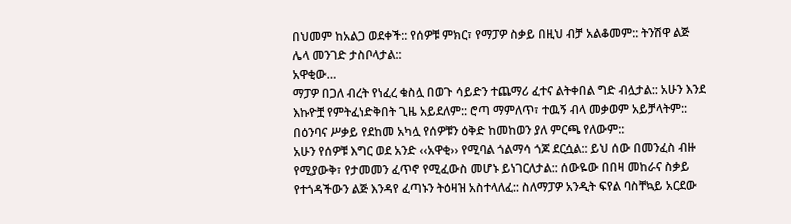በህመም ከአልጋ ወደቀች:: የሰዎቹ ምክር፣ የማፓዎ ስቃይ በዚህ ብቻ አልቆመም:: ትንሽዋ ልጅ ሌላ መንገድ ታስቦላታል::
አዋቂው…
ማፓዎ በጋለ ብረት የነፈረ ቁስሏ በወጉ ሳይድን ተጨማሪ ፈተና ልትቀበል ግድ ብሏታል:: አሁን እንደ እኩዮቿ የምትፈነድቅበት ጊዜ አይደለም:: ሮጣ ማምለጥ፣ ተዉኝ ብላ መቃወም አይቻላትም:: በዕንባና ሥቃይ የደከመ አካሏ የሰዎቹን ዕቅድ ከመከወን ያለ ምርጫ የለውም::
አሁን የሰዎቹ እግር ወደ አንድ ‹‹አዋቂ›› የሚባል ጎልማሳ ጎጆ ደርሷል:: ይህ ሰው በመንፈስ ብዙ የሚያውቅ፣ የታመመን ፈጥኖ የሚፈውስ መሆኑ ይነገርለታል:: ሰውዬው በበዛ መከራና ስቃይ የተጎዳችውን ልጅ እንዳየ ፈጣኑን ትዕዛዝ አስተላለፈ:: ስለማፓዎ አንዲት ፍየል ባስቸኳይ አርደው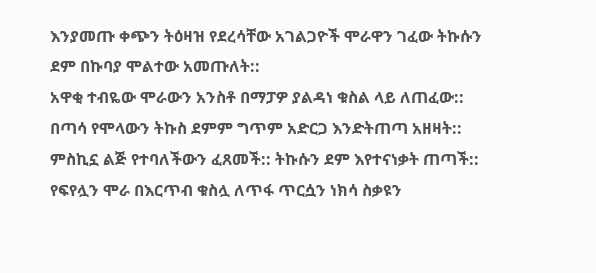እንያመጡ ቀጭን ትዕዛዝ የደረሳቸው አገልጋዮች ሞራዋን ገፈው ትኩሱን ደም በኩባያ ሞልተው አመጡለት::
አዋቂ ተብዬው ሞራውን አንስቶ በማፓዎ ያልዳነ ቁስል ላይ ለጠፈው:: በጣሳ የሞላውን ትኩስ ደምም ግጥም አድርጋ እንድትጠጣ አዘዛት:: ምስኪኗ ልጅ የተባለችውን ፈጸመች:: ትኩሱን ደም እየተናነቃት ጠጣች:: የፍየሏን ሞራ በእርጥብ ቁስሏ ለጥፋ ጥርሷን ነክሳ ስቃዩን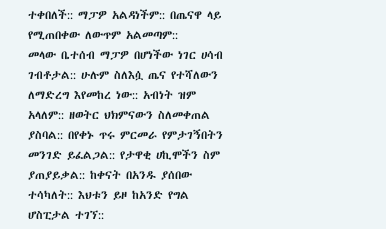ተቀበለች:: ማፓዎ አልዳነችም:: በጤናዋ ላይ የሚጠበቀው ለውጥም አልመጣም::
መላው ቤተሰብ ማፓዎ በሆነችው ነገር ሀሳብ ገብቶታል:: ሁሉም ስለእሷ ጤና የተሻለውን ለማድረግ እየመከረ ነው:: አብነት ዝም አላለም:: ዘወትር ህክምናውን ስለመቀጠል ያስባል:: በየቀኑ ጥሩ ምርመራ የምታገኝበትን መንገድ ይፈልጋል:: የታዋቂ ሀኪሞችን ስም ያጠያይቃል:: ከቀናት በአንዱ ያሰበው ተሳካለት:: እህቱን ይዞ ከአንድ የግል ሆስፒታል ተገኘ::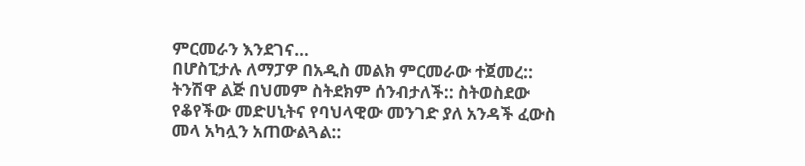ምርመራን እንደገና…
በሆስፒታሉ ለማፓዎ በአዲስ መልክ ምርመራው ተጀመረ:: ትንሽዋ ልጅ በህመም ስትደክም ሰንብታለች:: ስትወስደው የቆየችው መድሀኒትና የባህላዊው መንገድ ያለ አንዳች ፈውስ መላ አካሏን አጠውልጓል::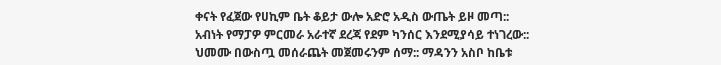ቀናት የፈጀው የሀኪም ቤት ቆይታ ውሎ አድሮ አዲስ ውጤት ይዞ መጣ::
አብነት የማፓዎ ምርመራ አራተኛ ደረጃ የደም ካንሰር እንደሚያሳይ ተነገረው:: ህመሙ በውስጧ መሰራጨት መጀመሩንም ሰማ:: ማዳንን አስቦ ከቤቱ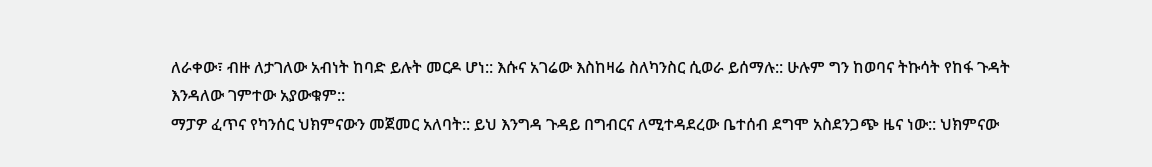ለራቀው፣ ብዙ ለታገለው አብነት ከባድ ይሉት መርዶ ሆነ:: እሱና አገሬው እስከዛሬ ስለካንስር ሲወራ ይሰማሉ:: ሁሉም ግን ከወባና ትኩሳት የከፋ ጉዳት እንዳለው ገምተው አያውቁም::
ማፓዎ ፈጥና የካንሰር ህክምናውን መጀመር አለባት:: ይህ እንግዳ ጉዳይ በግብርና ለሚተዳደረው ቤተሰብ ደግሞ አስደንጋጭ ዜና ነው:: ህክምናው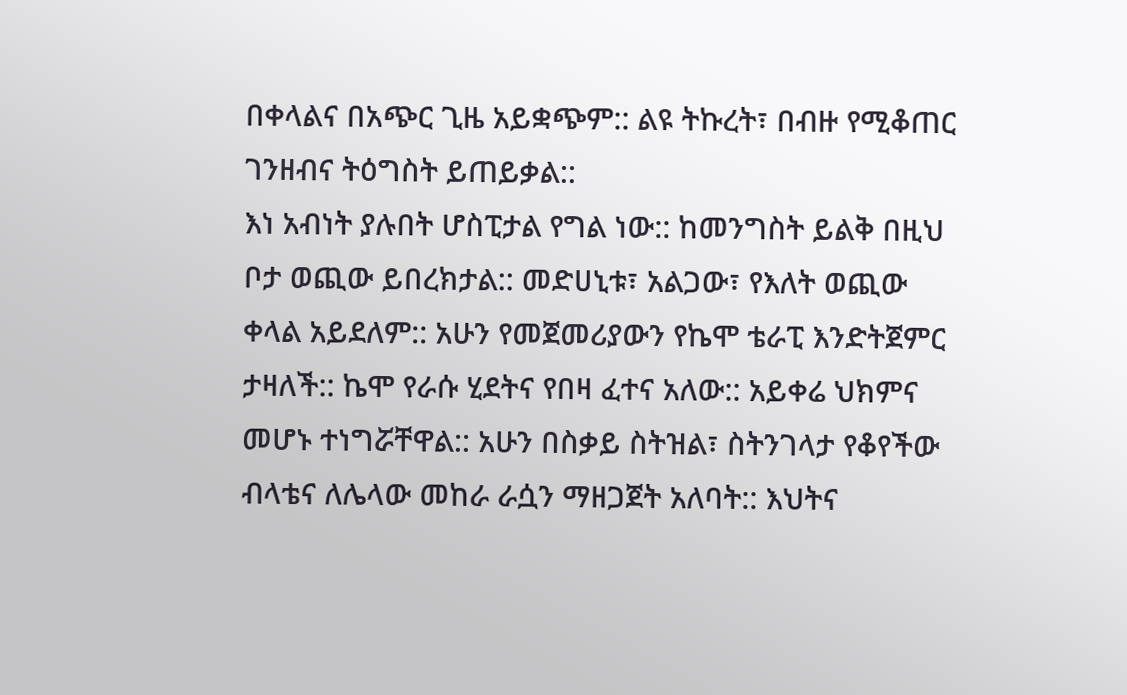በቀላልና በአጭር ጊዜ አይቋጭም:: ልዩ ትኩረት፣ በብዙ የሚቆጠር ገንዘብና ትዕግስት ይጠይቃል::
እነ አብነት ያሉበት ሆስፒታል የግል ነው:: ከመንግስት ይልቅ በዚህ ቦታ ወጪው ይበረክታል:: መድሀኒቱ፣ አልጋው፣ የእለት ወጪው ቀላል አይደለም:: አሁን የመጀመሪያውን የኬሞ ቴራፒ እንድትጀምር ታዛለች:: ኬሞ የራሱ ሂደትና የበዛ ፈተና አለው:: አይቀሬ ህክምና መሆኑ ተነግሯቸዋል:: አሁን በስቃይ ስትዝል፣ ስትንገላታ የቆየችው ብላቴና ለሌላው መከራ ራሷን ማዘጋጀት አለባት:: እህትና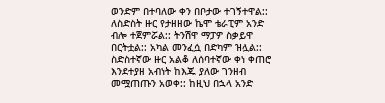ወንድም በተባለው ቀን በቦታው ተገኝተዋል:: ለስድስት ዙር የታዘዘው ኬሞ ቴራፒም አንድ ብሎ ተጀምሯል:: ትንሽዋ ማፓዎ ስቃይዋ በርትቷል:: አካል መንፈሷ በድካም ዝሏል::
ስድስተኛው ዙር አልቆ ለሰባተኛው ቀነ ቀጠሮ እንደተያዘ አብነት ከእጁ ያለው ገንዘብ መሟጠጡን አወቀ:: ከዚህ በኋላ አንድ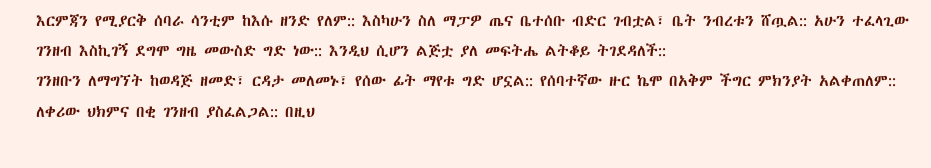እርምጃን የሚያርቅ ሰባራ ሳንቲም ከእሱ ዘንድ የለም:: እስካሁን ስለ ማፓዎ ጤና ቤተሰቡ ብድር ገብቷል፣ ቤት ንብረቱን ሸጧል:: አሁን ተፈላጊው ገንዘብ እስኪገኝ ደግሞ ግዜ መውስድ ግድ ነው:: እንዲህ ሲሆን ልጅቷ ያለ መፍትሔ ልትቆይ ትገደዳለች::
ገንዘቡን ለማግኘት ከወዳጅ ዘመድ፣ ርዳታ መለመኑ፣ የሰው ፊት ማየቱ ግድ ሆኗል:: የሰባተኛው ዙር ኬሞ በአቅም ችግር ምክንያት አልቀጠለም:: ለቀሪው ህክምና በቂ ገንዘብ ያስፈልጋል:: በዚህ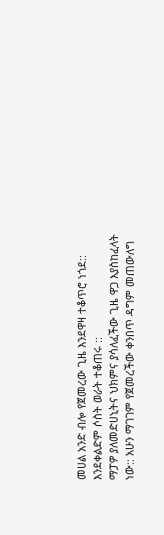መሀል አንድ ብሎ የጀመረው ጊዜ እንደዋዛ ተቆጥሮ ነጎደ:: እንደቀልድም ሶስት ወራት ተቆጠሩ ::
ማፓዎ ያለመድሀኒትና ህክምና ያሳለፈችው ጊዜ ዋጋ እያስከፈላት ነው:: አሁን ማገገም የጀመረችው ቀንበጥ ዳግም መጠውለግ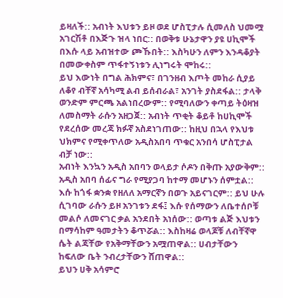ይዛለች:: አብነት እህቱን ይዞ ወደ ሆስፒታሉ ሲመለስ ህመሟ አገርሽቶ በእጅጉ ዝላ ነበር:: በወቅቱ ሁኔታዋን ያዩ ሀኪሞች በእሱ ላይ አብዝተው ጮኹበት:: እስካሁን ለምን እንዳቆያት በመውቀስም ጥፋተኝነቱን ሊነግሩት ሞከሩ::
ይህ እውነት በግል ሕክምና፣ በገንዘብ እጦት መከራ ሲያይ ለቆየ ብቸኛ አሳካሚ ልብ ይሰብራል፣ አንገት ያስደፋል:: ታላቅ ወንድም ምርጫ አልነበረውም:: የሚባለውን ቀጣይ ትዕዛዝ ለመስማት ራሱን አዘጋጀ:: አብነት ጥቂት ቆይቶ ከሀኪሞች የደረሰው መረጃ ክፉኛ አስደነገጠው:: ከዚህ በኋላ የእህቱ ህክምና የሚቀጥለው አዲስአበባ ጥቁር አንበሳ ሆስፒታል ብቻ ነው::
አብነት እንኳን አዲስ አበባን ወላይታ ሶዶን በቅጡ አያውቅም:: አዲስ አበባ ሰፊና ግራ የሚያጋባ ከተማ መሆኑን ሰምቷል:: እሱ ከጎፋ ቋንቋ የዘለለ አማርኛን በወጉ አይናገርም:: ይህ ሁሉ ሲገባው ራሱን ይዞ አንገቱን ደፋ፤ እሱ የሰማውን ለቤተሰቦቹ መልሶ ለመናገር ቃል አንደበት አነሰው:: ወጣቱ ልጅ እህቱን በማሳከም ዓመታትን ቆጥሯል:: እስከዛሬ ወላጆቹ ለብቸኛዋ ሴት ልጃቸው የአቅማቸውን አሟጠዋል:: ሀብታቸውን ከፍለው ቤት ንብረታቸውን ሸጠዋል::
ይህን ሀቅ አሳምሮ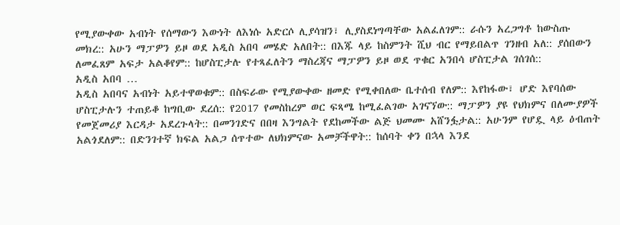የሚያውቀው አብነት የሰማውን እውነት ለእነሱ አድርሶ ሊያሳዝን፣ ሊያስደነግጣቸው አልፈለገም:: ራሱን አረጋግቶ ከውስጡ መክረ:: አሁን ማፓዎን ይዞ ወደ አዲስ አበባ መሄድ አለበት:: በእጁ ላይ ከስምንት ሺህ ብር የማይበልጥ ገንዘብ አለ:: ያሰበውን ለመፈጸም አፍታ አልቆየም:: ከሆስፒታሉ የተጻፈለትን ማስረጃና ማፓዎን ይዞ ወደ ጥቁር አንበሳ ሆስፒታል ገሰገሰ::
አዲስ አበባ …
አዲስ አበባና አብነት አይተዋወቁም:: በስፍራው የሚያውቀው ዘመድ የሚቀበለው ቤተሰብ የለም:: እየከፋው፣ ሆድ እየባሰው ሆስፒታሉን ተጠይቆ ከግቢው ደረሰ:: የ2017 የመስከረም ወር ፍጻሜ ከሚፈልገው አገናኘው:: ማፓዎን ያዩ የህክምና በለሙያዎች የመጀመሪያ እርዳታ አደረጉላት:: በመንገድና በበዛ እንግልት የደከመችው ልጅ ህመሙ አሸንፏታል:: አሁንም የሆዷ ላይ ዕብጠት አልጎደለም:: በድንገተኛ ክፍል አልጋ ሰጥተው ለህክምናው አመቻችዋት:: ከሰባት ቀን በኋላ እንደ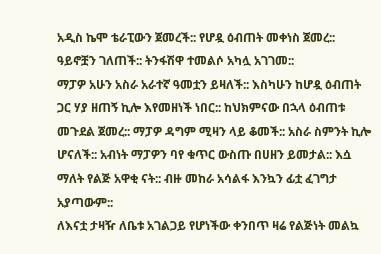አዲስ ኬሞ ቴራፒውን ጀመረች:: የሆዷ ዕብጠት መቀነስ ጀመረ:: ዓይኖቿን ገለጠች:: ትንፋሽዋ ተመልሶ አካሏ አገገመ::
ማፓዎ አሁን አስራ አራተኛ ዓመቷን ይዛለች:: እስካሁን ከሆዷ ዕብጠት ጋር ሃያ ዘጠኝ ኪሎ እየመዘነች ነበር:: ከህክምናው በኋላ ዕብጠቱ መጉደል ጀመረ:: ማፓዎ ዳግም ሚዛን ላይ ቆመች:: አስራ ስምንት ኪሎ ሆናለች:: አብነት ማፓዎን ባየ ቁጥር ውስጡ በሀዘን ይመታል:: እሷ ማለት የልጅ አዋቂ ናት:: ብዙ መከራ አሳልፋ እንኳን ፊቷ ፈገግታ አያጣውም::
ለእናቷ ታዛዥ ለቤቱ አገልጋይ የሆነችው ቀንበጥ ዛሬ የልጅነት መልኳ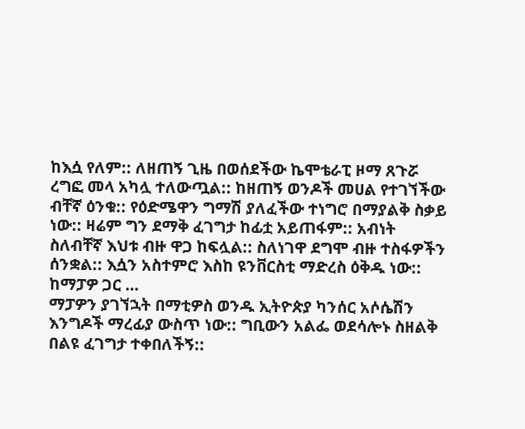ከእሷ የለም:: ለዘጠኝ ጊዜ በወሰደችው ኬሞቴራፒ ዞማ ጸጉሯ ረግፎ መላ አካሏ ተለውጧል:: ከዘጠኝ ወንዶች መሀል የተገኘችው ብቸኛ ዕንቁ:: የዕድሜዋን ግማሽ ያለፈችው ተነግሮ በማያልቅ ስቃይ ነው:: ዛሬም ግን ደማቅ ፈገግታ ከፊቷ አይጠፋም:: አብነት ስለብቸኛ እህቱ ብዙ ዋጋ ከፍሏል:: ስለነገዋ ደግሞ ብዙ ተስፋዎችን ሰንቋል:: እሷን አስተምሮ እስከ ዩንቨርስቲ ማድረስ ዕቅዱ ነው::
ከማፓዎ ጋር …
ማፓዎን ያገኘኋት በማቲዎስ ወንዱ ኢትዮጵያ ካንሰር አሶሴሽን እንግዶች ማረፊያ ውስጥ ነው:: ግቢውን አልፌ ወደሳሎኑ ስዘልቅ በልዩ ፈገግታ ተቀበለችኝ::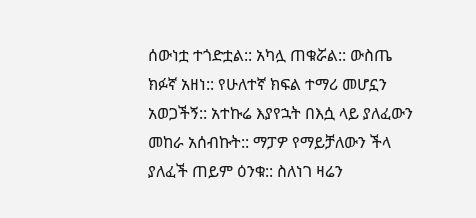ሰውነቷ ተጎድቷል:: አካሏ ጠቁሯል:: ውስጤ ክፉኛ አዘነ:: የሁለተኛ ክፍል ተማሪ መሆኗን አወጋችኝ:: አተኩሬ እያየኋት በእሷ ላይ ያለፈውን መከራ አሰብኩት:: ማፓዎ የማይቻለውን ችላ ያለፈች ጠይም ዕንቁ:: ስለነገ ዛሬን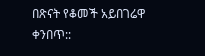በጽናት የቆመች አይበገሬዋ ቀንበጥ::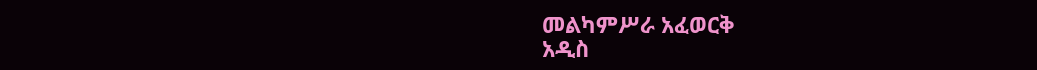መልካምሥራ አፈወርቅ
አዲስ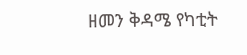ዘመን ቅዳሜ የካቲት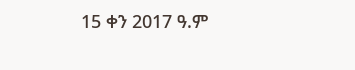15 ቀን 2017 ዓ.ም